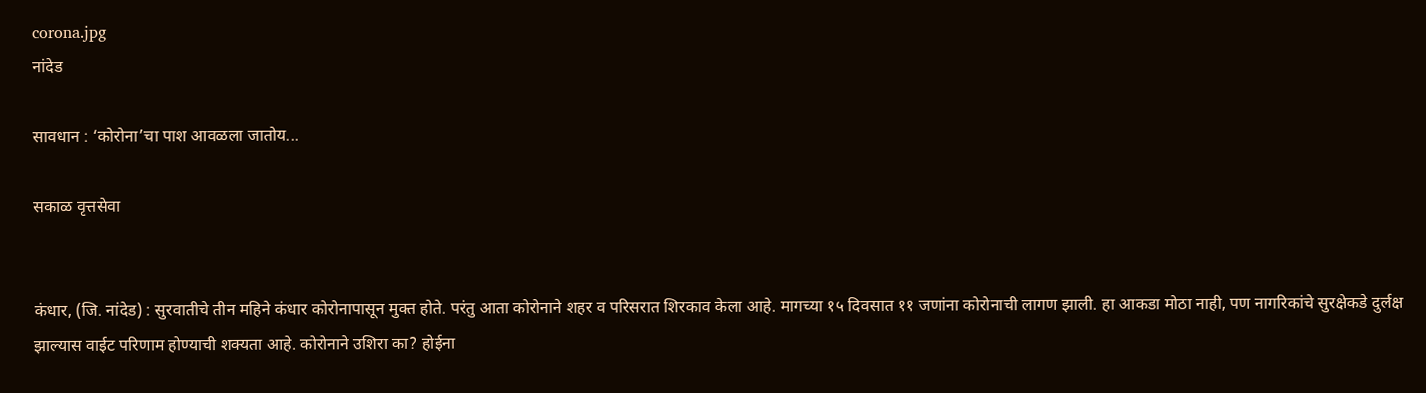corona.jpg
नांदेड

सावधान : ‘कोरोना’चा पाश आवळला जातोय...

सकाळ वृत्तसेवा


कंधार, (जि. नांदेड) : सुरवातीचे तीन महिने कंधार कोरोनापासून मुक्त होते. परंतु आता कोरोनाने शहर व परिसरात शिरकाव केला आहे. मागच्या १५ दिवसात ११ जणांना कोरोनाची लागण झाली. हा आकडा मोठा नाही, पण नागरिकांचे सुरक्षेकडे दुर्लक्ष झाल्यास वाईट परिणाम होण्याची शक्यता आहे. कोरोनाने उशिरा का? होईना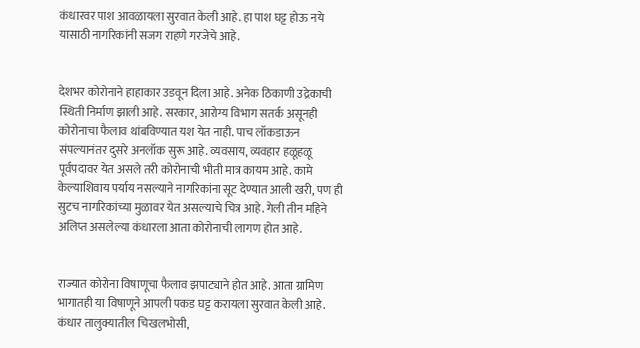कंधारवर पाश आवळायला सुरवात केली आहे. हा पाश घट्ट होऊ नये यासाठी नागरिकांनी सजग राहणे गरजेचे आहे.


देशभर कोरोनाने हाहाकार उडवून दिला आहे. अनेक ठिकाणी उद्रेकाची स्थिती निर्माण झाली आहे. सरकार, आरोग्य विभाग सतर्क असूनही कोरोनाचा फैलाव थांबविण्यात यश येत नाही. पाच लॉकडाऊन संपल्यानंतर दुसरे अनलॉक सुरू आहे. व्यवसाय, व्यवहार हळूहळू पूर्वपदावर येत असले तरी कोरोनाची भीती मात्र कायम आहे. कामे केल्याशिवाय पर्याय नसल्याने नागरिकांना सूट देण्यात आली खरी, पण ही सुटच नागरिकांच्या मुळावर येत असल्याचे चित्र आहे. गेली तीन महिने अलिप्त असलेल्या कंधारला आता कोरोनाची लागण होत आहे.


राज्यात कोरोना विषाणूचा फैलाव झपाट्याने होत आहे. आता ग्रामिण भागातही या विषाणूने आपली पकड घट्ट करायला सुरवात केली आहे. कंधार तालुक्यातील चिखलभोसी,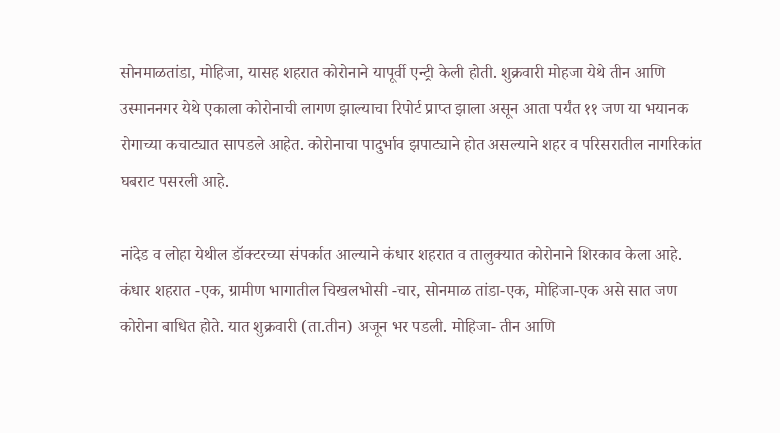सोनमाळतांडा, मोहिजा, यासह शहरात कोरोनाने यापूर्वी एन्ट्री केली होती. शुक्रवारी मोहजा येथे तीन आणि उस्माननगर येथे एकाला कोरोनाची लागण झाल्याचा रिपोर्ट प्राप्त झाला असून आता पर्यंत ११ जण या भयानक रोगाच्या कचाट्यात सापडले आहेत. कोरोनाचा पादुर्भाव झपाट्याने होत असल्याने शहर व परिसरातील नागरिकांत घबराट पसरली आहे.

नांदेड व लोहा येथील डॉक्टरच्या संपर्कात आल्याने कंधार शहरात व तालुक्यात कोरोनाने शिरकाव केला आहे. कंधार शहरात -एक, ग्रामीण भागातील चिखलभोसी -चार, सोनमाळ तांडा-एक, मोहिजा-एक असे सात जण कोरोना बाधित होते. यात शुक्रवारी (ता.तीन) अजून भर पडली. मोहिजा- तीन आणि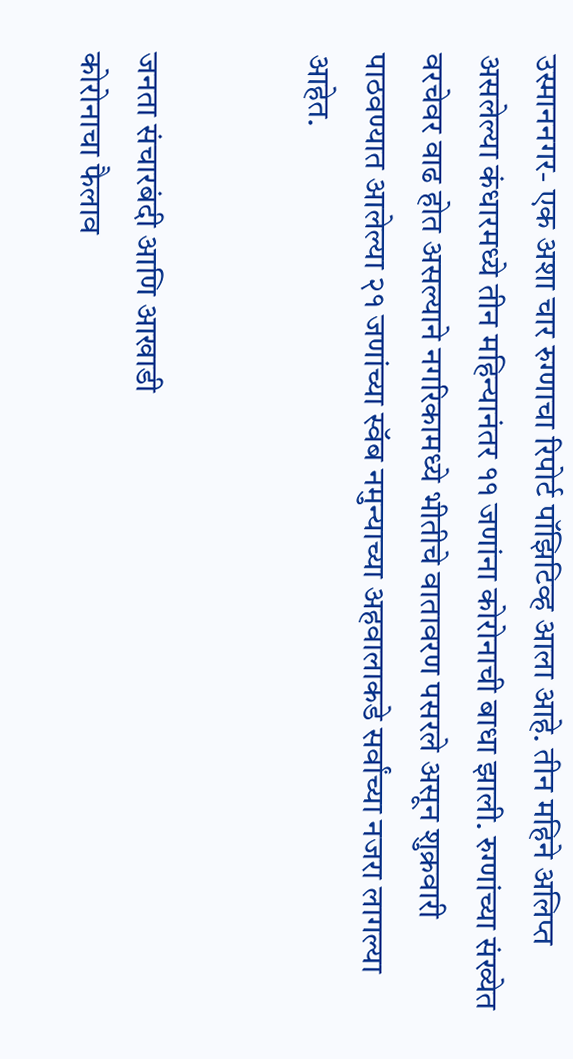उस्माननगर- एक अशा चार रुग्णाचा रिपोर्ट पॉझिटिव्ह आला आहे. तीन महिने अलिप्त असलेल्या कंधारमध्ये तीन महिन्यानंतर ११ जणांना कोरोनाची बाधा झाली. रुग्णांच्या संख्येत वरचेवर वाढ होत असल्याने नगरिकामध्ये भीतीचे वातावरण पसरले असून शुक्रवारी पाठवण्यात आलेल्या २१ जणांच्या स्वॅब नमुन्याच्या अहवालाकडे सर्वांच्या नजरा लागल्या आहेत.


जनता संचारबंदी आणि आखाडी
कोरोनाचा फैलाव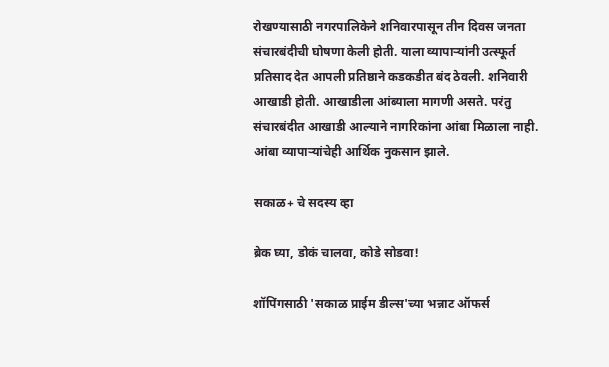रोखण्यासाठी नगरपालिकेने शनिवारपासून तीन दिवस जनता संचारबंदीची घोषणा केली होती. याला व्यापाऱ्यांनी उत्स्फूर्त प्रतिसाद देत आपली प्रतिष्ठाने कडकडीत बंद ठेवली. शनिवारी आखाडी होती. आखाडीला आंब्याला मागणी असते. परंतु संचारबंदीत आखाडी आल्याने नागरिकांना आंबा मिळाला नाही. आंबा व्यापाऱ्यांचेही आर्थिक नुकसान झाले.

सकाळ+ चे सदस्य व्हा

ब्रेक घ्या, डोकं चालवा, कोडे सोडवा!

शॉपिंगसाठी 'सकाळ प्राईम डील्स'च्या भन्नाट ऑफर्स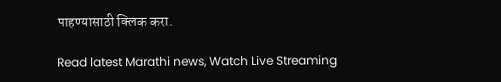पाहण्यासाठी क्लिक करा.

Read latest Marathi news, Watch Live Streaming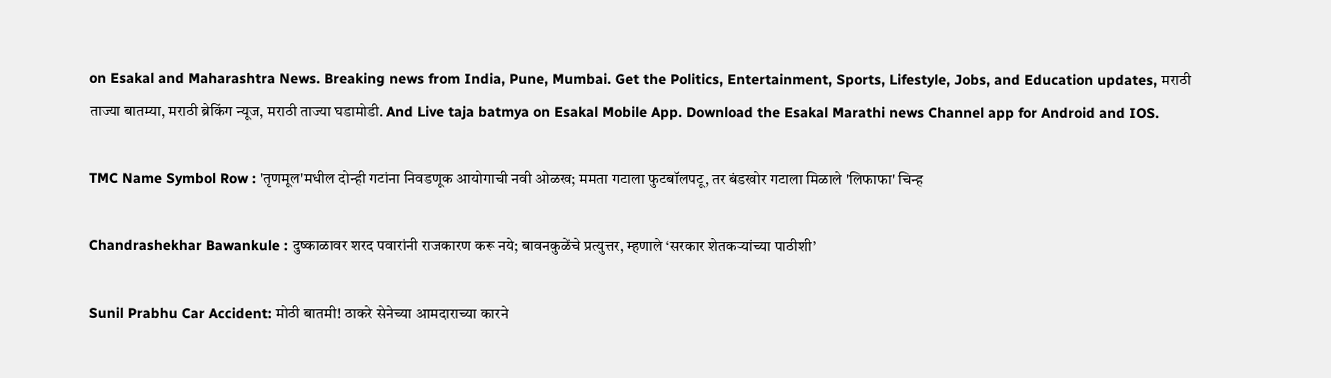on Esakal and Maharashtra News. Breaking news from India, Pune, Mumbai. Get the Politics, Entertainment, Sports, Lifestyle, Jobs, and Education updates, मराठी ताज्या बातम्या, मराठी ब्रेकिंग न्यूज, मराठी ताज्या घडामोडी. And Live taja batmya on Esakal Mobile App. Download the Esakal Marathi news Channel app for Android and IOS.

TMC Name Symbol Row : 'तृणमूल'मधील दोन्ही गटांना निवडणूक आयोगाची नवी ओळख; ममता गटाला फुटबॉलपटू, तर बंडखोर गटाला मिळाले 'लिफाफा' चिन्ह

Chandrashekhar Bawankule : दुष्काळावर शरद पवारांनी राजकारण करू नये; बावनकुळेंचे प्रत्युत्तर, म्हणाले ‘सरकार शेतकऱ्यांच्या पाठीशी’

Sunil Prabhu Car Accident: मोठी बातमी! ठाकरे सेनेच्या आमदाराच्या कारने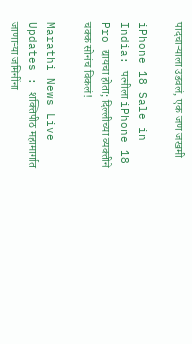पादचाऱ्याला उडवलं, एक जण जखमी

iPhone 18 Sale in India: पत्नीला iPhone 18 Pro द्यायचा होता; दिल्लीच्या व्यक्तीने चक्क सोनंच विकलं!

Marathi News Live Updates : शक्तिपीठ महामार्गात जाणाऱ्या जमिनींना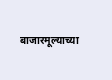बाजारमूल्याच्या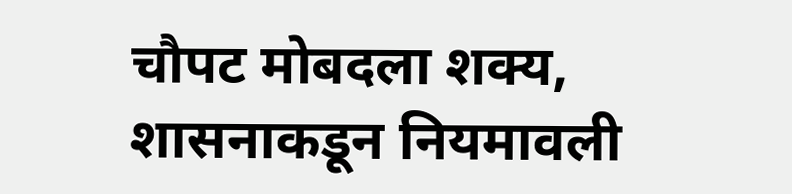चौपट मोबदला शक्य, शासनाकडून नियमावली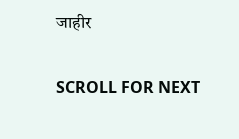जाहीर

SCROLL FOR NEXT